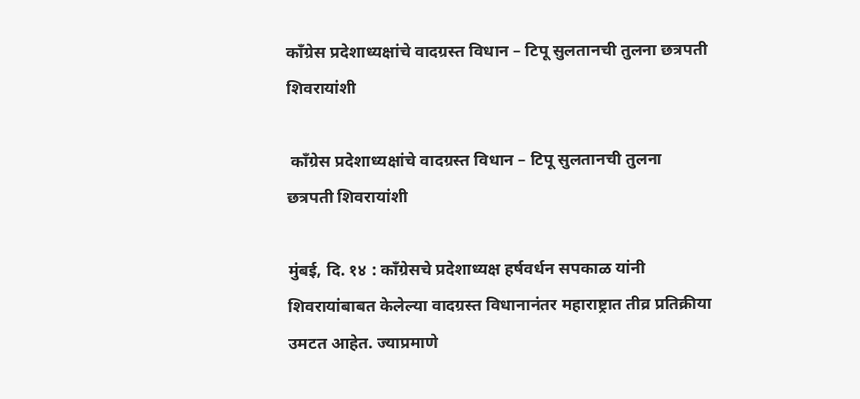काँग्रेस प्रदेशाध्यक्षांचे वादग्रस्त विधान – टिपू सुलतानची तुलना छत्रपती शिवरायांशी

 काँग्रेस प्रदेशाध्यक्षांचे वादग्रस्त विधान – टिपू सुलतानची तुलना छत्रपती शिवरायांशी

मुंबई, दि. १४ : कॉंग्रेसचे प्रदेशाध्यक्ष हर्षवर्धन सपकाळ यांनी शिवरायांबाबत केलेल्या वादग्रस्त विधानानंतर महाराष्ट्रात तीव्र प्रतिक्रीया उमटत आहेत. ज्याप्रमाणे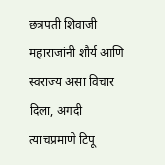छत्रपती शिवाजी महाराजांनी शौर्य आणि स्वराज्य असा विचार दिला, अगदी त्याचप्रमाणे टिपू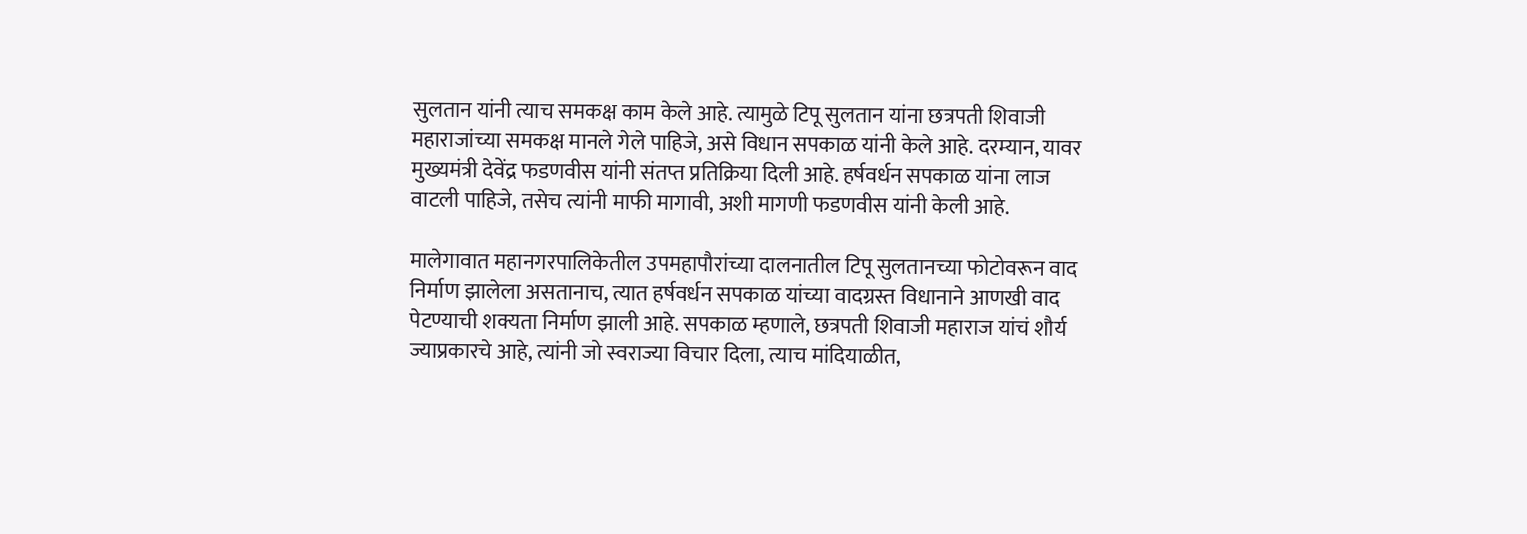सुलतान यांनी त्याच समकक्ष काम केले आहे. त्यामुळे टिपू सुलतान यांना छत्रपती शिवाजी महाराजांच्या समकक्ष मानले गेले पाहिजे, असे विधान सपकाळ यांनी केले आहे. दरम्यान, यावर मुख्यमंत्री देवेंद्र फडणवीस यांनी संतप्त प्रतिक्रिया दिली आहे. हर्षवर्धन सपकाळ यांना लाज वाटली पाहिजे, तसेच त्यांनी माफी मागावी, अशी मागणी फडणवीस यांनी केली आहे.

मालेगावात महानगरपालिकेतील उपमहापौरांच्या दालनातील टिपू सुलतानच्या फोटोवरून वाद निर्माण झालेला असतानाच, त्यात हर्षवर्धन सपकाळ यांच्या वादग्रस्त विधानाने आणखी वाद पेटण्याची शक्यता निर्माण झाली आहे. सपकाळ म्हणाले, छत्रपती शिवाजी महाराज यांचं शौर्य ज्याप्रकारचे आहे, त्यांनी जो स्वराज्या विचार दिला, त्याच मांदियाळीत,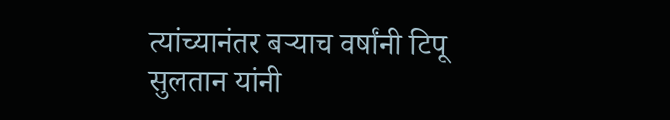त्यांच्यानंतर बऱ्याच वर्षांनी टिपू सुलतान यांनी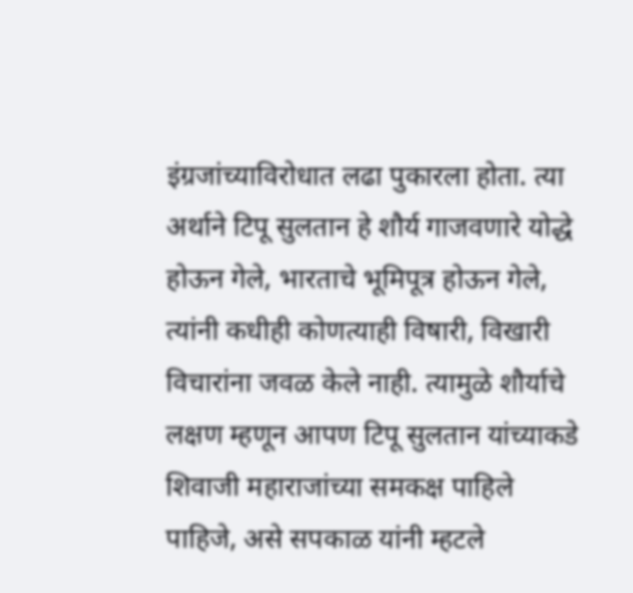इंग्रजांच्याविरोधात लढा पुकारला होता. त्या अर्थाने टिपू सुलतान हे शौर्य गाजवणारे योद्धे होऊन गेले, भारताचे भूमिपूत्र होऊन गेले, त्यांनी कधीही कोणत्याही विषारी, विखारी विचारांना जवळ केले नाही. त्यामुळे शौर्याचे लक्षण म्हणून आपण टिपू सुलतान यांच्याकडे शिवाजी महाराजांच्या समकक्ष पाहिले पाहिजे, असे सपकाळ यांनी म्हटले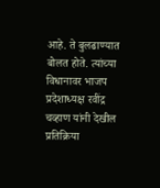आहे. ते बुलढाण्यात बोलत होते. त्यांच्या विधानावर भाजप प्रदेशाध्यक्ष रवींद्र चव्हाण यांनी देखील प्रतिक्रिया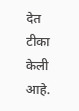देत टीका केली आहे.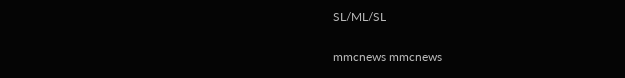SL/ML/SL

mmcnews mmcnews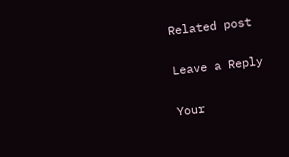Related post

Leave a Reply

Your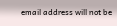email address will not be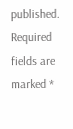published. Required fields are marked *